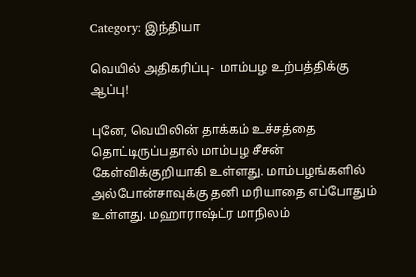Category: இந்தியா

வெயில் அதிகரிப்பு-  மாம்பழ உற்பத்திக்கு ஆப்பு!

புனே, வெயிலின் தாக்கம் உச்சத்தை தொட்டிருப்பதால் மாம்பழ சீசன் கேள்விக்குறியாகி உள்ளது. மாம்பழங்களில் அல்போன்சாவுக்கு தனி மரியாதை எப்போதும் உள்ளது. மஹாராஷ்ட்ர மாநிலம்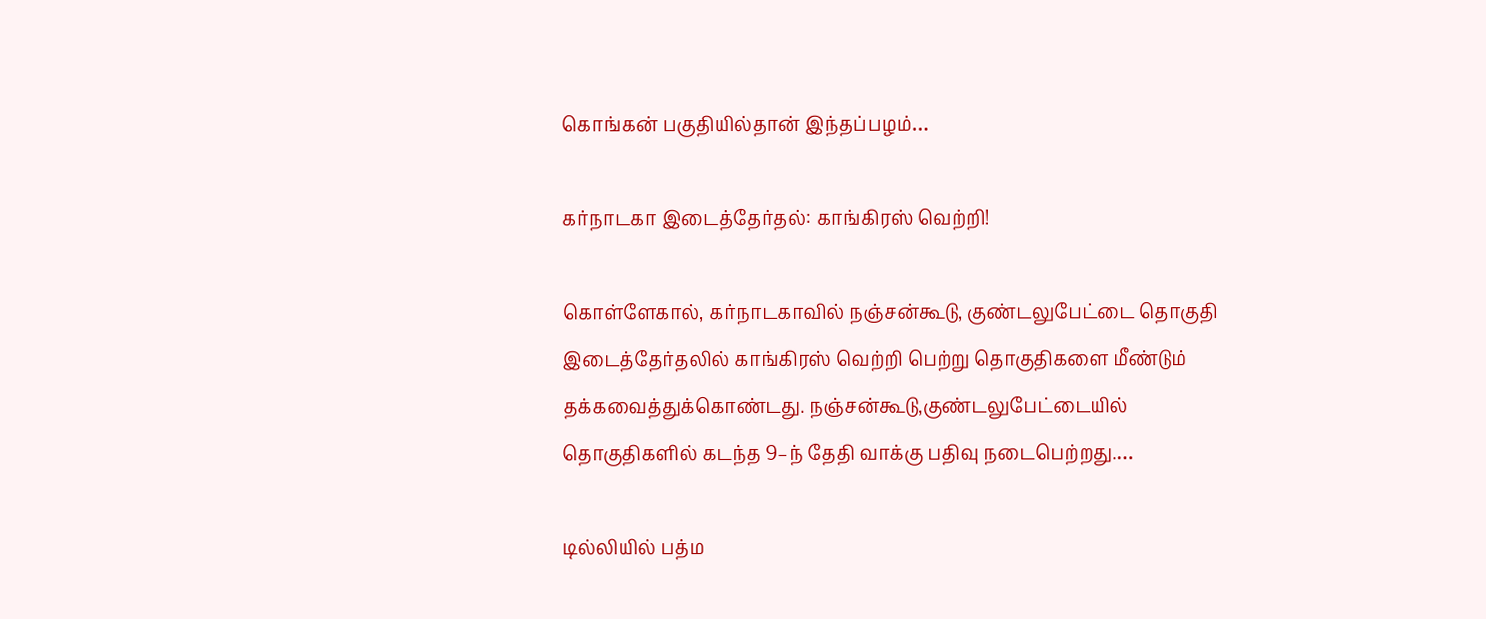கொங்கன் பகுதியில்தான் இந்தப்பழம்…

கர்நாடகா இடைத்தேர்தல்: காங்கிரஸ் வெற்றி!

கொள்ளேகால், கர்நாடகாவில் நஞ்சன்கூடு, குண்டலுபேட்டை தொகுதி இடைத்தேர்தலில் காங்கிரஸ் வெற்றி பெற்று தொகுதிகளை மீண்டும் தக்கவைத்துக்கொண்டது. நஞ்சன்கூடு,குண்டலுபேட்டையில் தொகுதிகளில் கடந்த 9–ந் தேதி வாக்கு பதிவு நடைபெற்றது.…

டில்லியில் பத்ம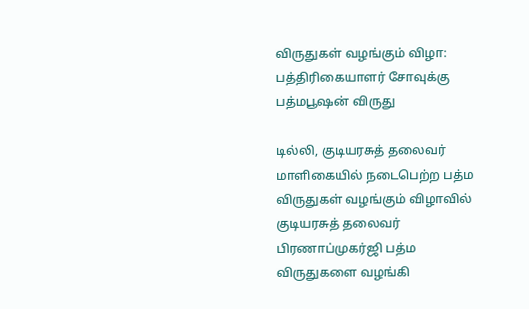விருதுகள் வழங்கும் விழா: பத்திரிகையாளர் சோவுக்கு பத்மபூஷன் விருது

டில்லி, குடியரசுத் தலைவர் மாளிகையில் நடைபெற்ற பத்ம விருதுகள் வழங்கும் விழாவில் குடியரசுத் தலைவர் பிரணாப்முகர்ஜி பத்ம விருதுகளை வழங்கி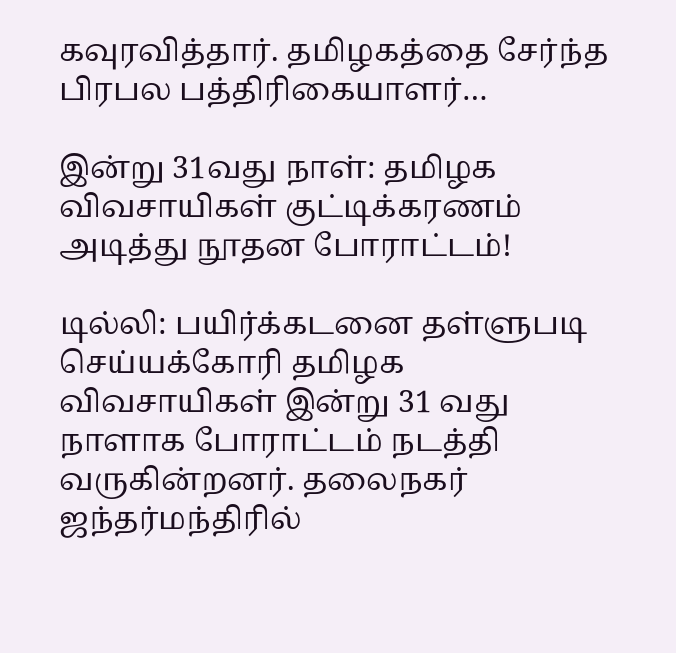கவுரவித்தார். தமிழகத்தை சேர்ந்த பிரபல பத்திரிகையாளர்…

இன்று 31வது நாள்: தமிழக விவசாயிகள் குட்டிக்கரணம் அடித்து நூதன போராட்டம்!

டில்லி: பயிர்க்கடனை தள்ளுபடி செய்யக்கோரி தமிழக விவசாயிகள் இன்று 31 வது நாளாக போராட்டம் நடத்தி வருகின்றனர். தலைநகர் ஜந்தர்மந்திரில்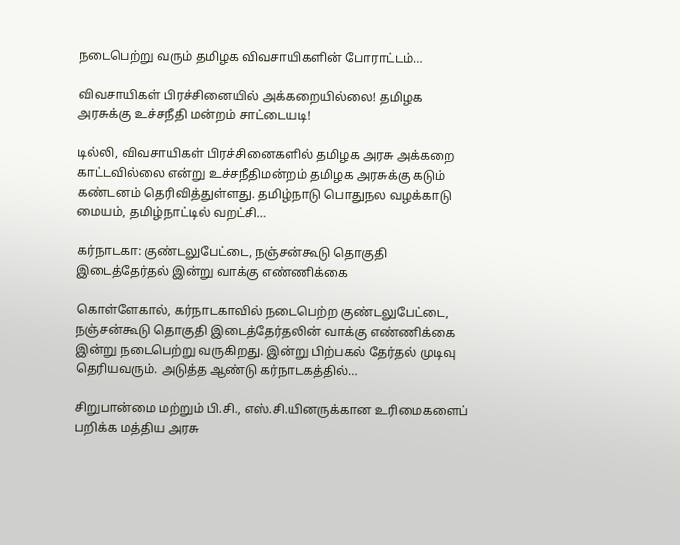நடைபெற்று வரும் தமிழக விவசாயிகளின் போராட்டம்…

விவசாயிகள் பிரச்சினையில் அக்கறையில்லை! தமிழக அரசுக்கு உச்சநீதி மன்றம் சாட்டையடி!

டில்லி, விவசாயிகள் பிரச்சினைகளில் தமிழக அரசு அக்கறை காட்டவில்லை என்று உச்சநீதிமன்றம் தமிழக அரசுக்கு கடும் கண்டனம் தெரிவித்துள்ளது. தமிழ்நாடு பொதுநல வழக்காடு மையம், தமிழ்நாட்டில் வறட்சி…

கர்நாடகா: குண்டலுபேட்டை, நஞ்சன்கூடு தொகுதி இடைத்தேர்தல் இன்று வாக்கு எண்ணிக்கை

கொள்ளேகால், கர்நாடகாவில் நடைபெற்ற குண்டலுபேட்டை, நஞ்சன்கூடு தொகுதி இடைத்தேர்தலின் வாக்கு எண்ணிக்கை இன்று நடைபெற்று வருகிறது. இன்று பிற்பகல் தேர்தல் முடிவு தெரியவரும். அடுத்த ஆண்டு கர்நாடகத்தில்…

சிறுபான்மை மற்றும் பி.சி., எஸ்.சி.யினருக்கான உரிமைகளைப் பறிக்க மத்திய அரசு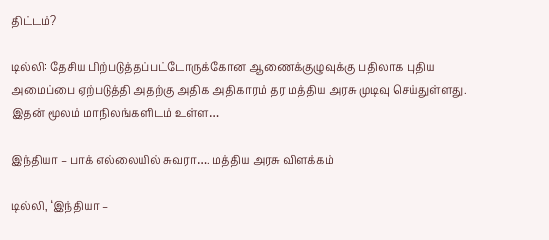திட்டம்?

டில்லி: தேசிய பிற்படுத்தப்பட்டோருக்கோன ஆணைக்குழுவுக்கு பதிலாக புதிய அமைப்பை ஏற்படுத்தி அதற்கு அதிக அதிகாரம் தர மத்திய அரசு முடிவு செய்துள்ளது. இதன் மூலம் மாநிலங்களிடம் உள்ள…

இந்தியா – பாக் எல்லையில் சுவரா…. மத்திய அரசு விளக்கம்

டில்லி, ‘இந்தியா –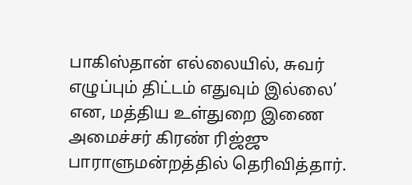பாகிஸ்தான் எல்லையில், சுவர் எழுப்பும் திட்டம் எதுவும் இல்லை’ என, மத்திய உள்துறை இணை அமைச்சர் கிரண் ரிஜ்ஜு பாராளுமன்றத்தில் தெரிவித்தார்.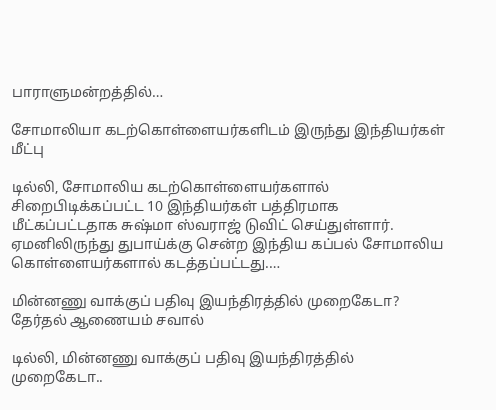பாராளுமன்றத்தில்…

சோமாலியா கடற்கொள்ளையர்களிடம் இருந்து இந்தியர்கள் மீட்பு

டில்லி, சோமாலிய கடற்கொள்ளையர்களால் சிறைபிடிக்கப்பட்ட 10 இந்தியர்கள் பத்திரமாக மீட்கப்பட்டதாக சுஷ்மா ஸ்வராஜ் டுவிட் செய்துள்ளார். ஏமனிலிருந்து துபாய்க்கு சென்ற இந்திய கப்பல் சோமாலிய கொள்ளையர்களால் கடத்தப்பட்டது.…

மின்னணு வாக்குப் பதிவு இயந்திரத்தில் முறைகேடா? தேர்தல் ஆணையம் சவால்

டில்லி, மின்னணு வாக்குப் பதிவு இயந்திரத்தில் முறைகேடா..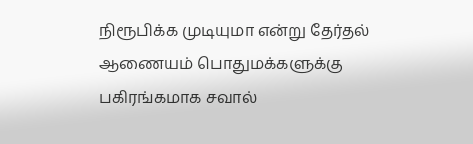நிரூபிக்க முடியுமா என்று தேர்தல் ஆணையம் பொதுமக்களுக்கு பகிரங்கமாக சவால்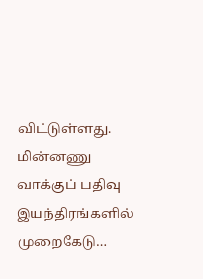விட்டுள்ளது. மின்னணு வாக்குப் பதிவு இயந்திரங்களில் முறைகேடு…